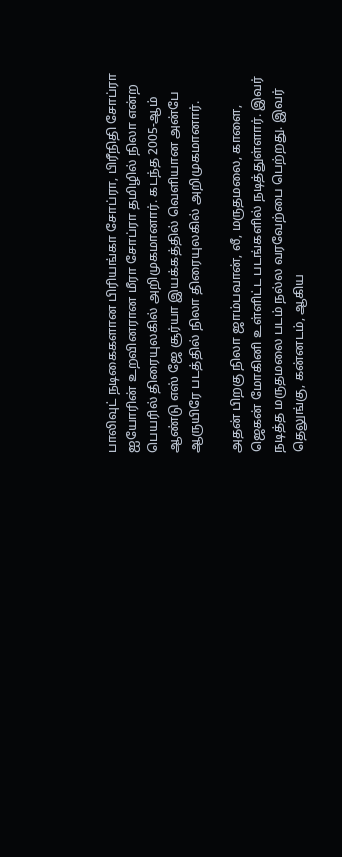பாலிவுட் நடிகைகளான பிரியங்கா சோப்ரா, பிரீநிதி சோப்ரா ஐயோரின் உறவினரான மீரா சோப்ரா தமிழில் நிலா என்ற பெயரில் திரையுலகில் அறிமுகமானார். கடந்த 2005-ஆம் ஆண்டு எஸ் ஜே சூர்யா இயக்கத்தில் வெளியான அன்பே ஆருயிரே படத்தில் நிலா திரையுலகில் அறிமுகமானார்.

அதன் பிறகு நிலா ஜாம்பவான், லீ, மருதமலை, காளை, ஜெகன் மோகினி உள்ளிட்ட படங்களில் நடித்துள்ளார். இவர் நடித்த மருதமலை படம் நல்ல வரவேற்பை பெற்றது. இவர் தெலுங்கு, கன்னடம், ஆகிய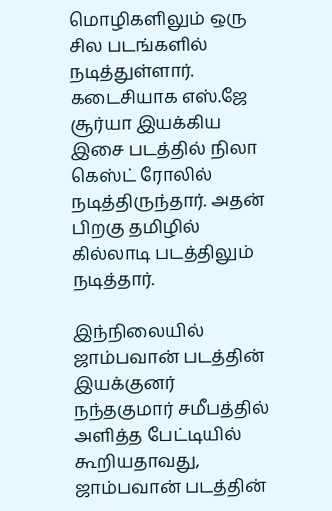மொழிகளிலும் ஒரு சில படங்களில் நடித்துள்ளார். கடைசியாக எஸ்.ஜே சூர்யா இயக்கிய இசை படத்தில் நிலா கெஸ்ட் ரோலில் நடித்திருந்தார். அதன் பிறகு தமிழில் கில்லாடி படத்திலும் நடித்தார்.

இந்நிலையில் ஜாம்பவான் படத்தின் இயக்குனர் நந்தகுமார் சமீபத்தில் அளித்த பேட்டியில் கூறியதாவது, ஜாம்பவான் படத்தின்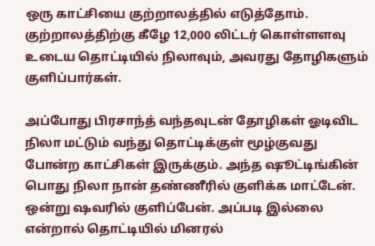ஒரு காட்சியை குற்றாலத்தில் எடுத்தோம். குற்றாலத்திற்கு கீழே 12,000 லிட்டர் கொள்ளளவு உடைய தொட்டியில் நிலாவும், அவரது தோழிகளும் குளிப்பார்கள்.

அப்போது பிரசாந்த் வந்தவுடன் தோழிகள் ஓடிவிட நிலா மட்டும் வந்து தொட்டிக்குள் மூழ்குவது போன்ற காட்சிகள் இருக்கும். அந்த ஷூட்டிங்கின் பொது நிலா நான் தண்ணீரில் குளிக்க மாட்டேன். ஒன்று ஷவரில் குளிப்பேன். அப்படி இல்லை என்றால் தொட்டியில் மினரல்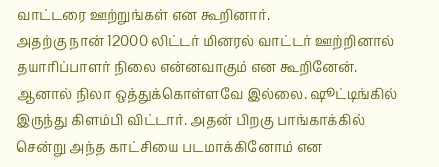வாட்டரை ஊற்றுங்கள் என கூறினார்.
அதற்கு நான் 12000 லிட்டர் மினரல் வாட்டர் ஊற்றினால் தயாரிப்பாளர் நிலை என்னவாகும் என கூறினேன். ஆனால் நிலா ஒத்துக்கொள்ளவே இல்லை. ஷூட்டிங்கில் இருந்து கிளம்பி விட்டார். அதன் பிறகு பாங்காக்கில் சென்று அந்த காட்சியை படமாக்கினோம் என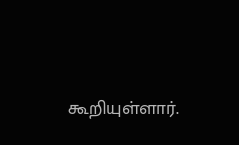கூறியுள்ளார்.